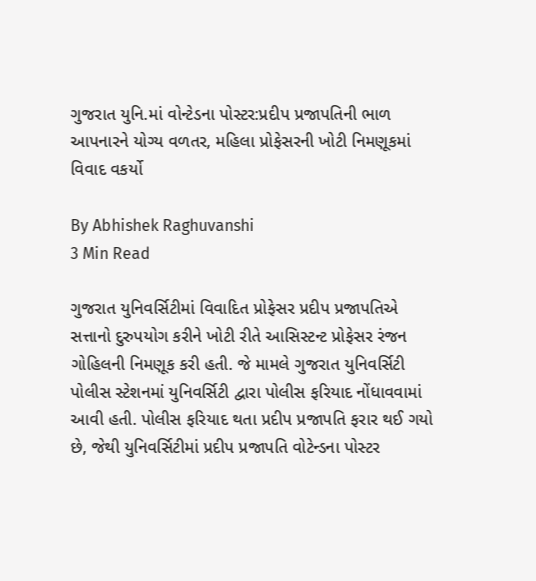ગુજરાત યુનિ.માં વોન્ટેડના પોસ્ટર:પ્રદીપ પ્રજાપતિની ભાળ આપનારને યોગ્ય વળતર, મહિલા પ્રોફેસરની ખોટી નિમણૂકમાં વિવાદ વકર્યો

By Abhishek Raghuvanshi
3 Min Read

ગુજરાત યુનિવર્સિટીમાં વિવાદિત પ્રોફેસર પ્રદીપ પ્રજાપતિએ સત્તાનો દુરુપયોગ કરીને ખોટી રીતે આસિસ્ટન્ટ પ્રોફેસર રંજન ગોહિલની નિમણૂક કરી હતી. જે મામલે ગુજરાત યુનિવર્સિટી પોલીસ સ્ટેશનમાં યુનિવર્સિટી દ્વારા પોલીસ ફરિયાદ નોંધાવવામાં આવી હતી. પોલીસ ફરિયાદ થતા પ્રદીપ પ્રજાપતિ ફરાર થઈ ગયો છે, જેથી યુનિવર્સિટીમાં પ્રદીપ પ્રજાપતિ વોટેન્ડના પોસ્ટર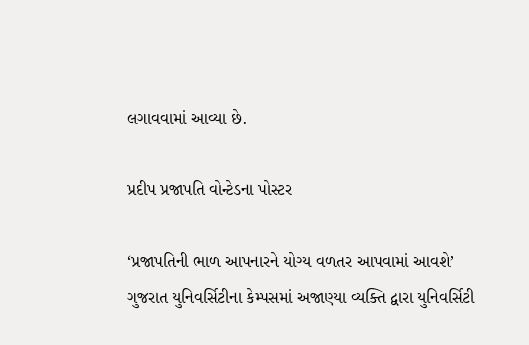લગાવવામાં આવ્યા છે.

પ્રદીપ પ્રજાપતિ વોન્ટેડના પોસ્ટર

‘પ્રજાપતિની ભાળ આપનારને યોગ્ય વળતર આપવામાં આવશે’
ગુજરાત યુનિવર્સિટીના કેમ્પસમાં અજાણ્યા વ્યક્તિ દ્વારા યુનિવર્સિટી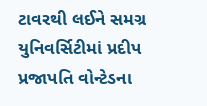ટાવરથી લઈને સમગ્ર યુનિવર્સિટીમાં પ્રદીપ પ્રજાપતિ વોન્ટેડના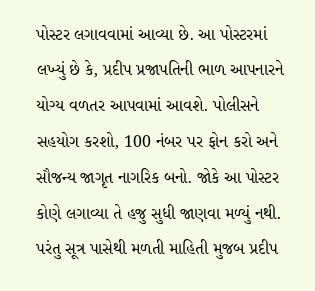પોસ્ટર લગાવવામાં આવ્યા છે. આ પોસ્ટરમાં લખ્યું છે કે, પ્રદીપ પ્રજાપતિની ભાળ આપનારને યોગ્ય વળતર આપવામાં આવશે. પોલીસને સહયોગ કરશો, 100 નંબર પર ફોન કરો અને સૌજન્ય જાગૃત નાગરિક બનો. જોકે આ પોસ્ટર કોણે લગાવ્યા તે હજુ સુધી જાણવા મળ્યું નથી. પરંતુ સૂત્ર પાસેથી મળતી માહિતી મુજબ પ્રદીપ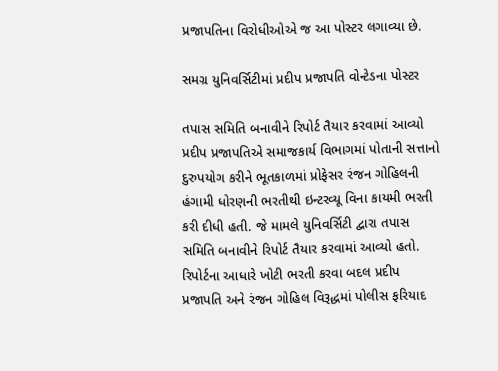પ્રજાપતિના વિરોધીઓએ જ આ પોસ્ટર લગાવ્યા છે.

સમગ્ર યુનિવર્સિટીમાં પ્રદીપ પ્રજાપતિ વોન્ટેડના પોસ્ટર

તપાસ સમિતિ બનાવીને રિપોર્ટ તૈયાર કરવામાં આવ્યો
પ્રદીપ પ્રજાપતિએ સમાજકાર્ય વિભાગમાં પોતાની સત્તાનો દુરુપયોગ કરીને ભૂતકાળમાં પ્રોફેસર રંજન ગોહિલની હંગામી ધોરણની ભરતીથી ઇન્ટરવ્યૂ વિના કાયમી ભરતી કરી દીધી હતી. જે મામલે યુનિવર્સિટી દ્વારા તપાસ સમિતિ બનાવીને રિપોર્ટ તૈયાર કરવામાં આવ્યો હતો. રિપોર્ટના આધારે ખોટી ભરતી કરવા બદલ પ્રદીપ પ્રજાપતિ અને રંજન ગોહિલ વિરૂદ્ધમાં પોલીસ ફરિયાદ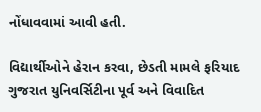નોંધાવવામાં આવી હતી.

વિદ્યાર્થીઓને હેરાન કરવા, છેડતી મામલે ફરિયાદ
ગુજરાત યુનિવર્સિટીના પૂર્વ અને વિવાદિત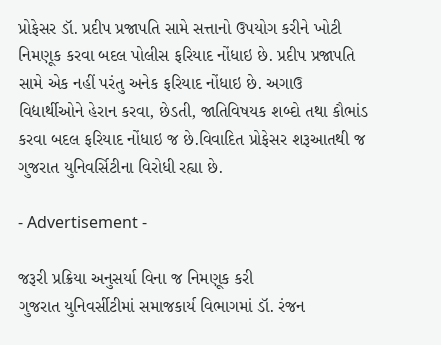પ્રોફેસર ડૉ. પ્રદીપ પ્રજાપતિ સામે સત્તાનો ઉપયોગ કરીને ખોટી નિમણૂક કરવા બદલ પોલીસ ફરિયાદ નોંધાઇ છે. પ્રદીપ પ્રજાપતિ સામે એક નહીં પરંતુ અનેક ફરિયાદ નોંધાઇ છે. અગાઉ વિદ્યાર્થીઓને હેરાન કરવા, છેડતી, જાતિવિષયક શબ્દો તથા કૌભાંડ કરવા બદલ ફરિયાદ નોંધાઇ જ છે.વિવાદિત પ્રોફેસર શરૂઆતથી જ ગુજરાત યુનિવર્સિટીના વિરોધી રહ્યા છે.

- Advertisement -

જરૂરી પ્રક્રિયા અનુસર્યા વિના જ નિમણૂક કરી
ગુજરાત યુનિવર્સીટીમાં સમાજકાર્ય વિભાગમાં ડૉ. રંજન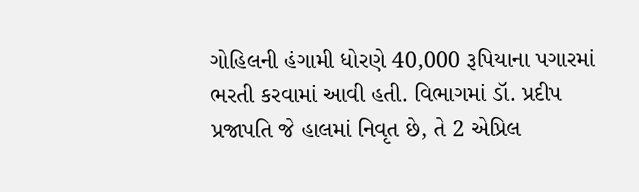ગોહિલની હંગામી ધોરણે 40,000 રૂપિયાના પગારમાં ભરતી કરવામાં આવી હતી. વિભાગમાં ડૉ. પ્રદીપ પ્રજાપતિ જે હાલમાં નિવૃત છે, તે 2 એપ્રિલ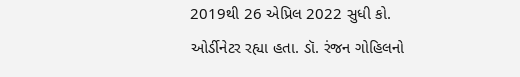2019થી 26 એપ્રિલ 2022 સુધી કો. ઓર્ડીનેટર રહ્યા હતા. ડૉ. રંજન ગોહિલનો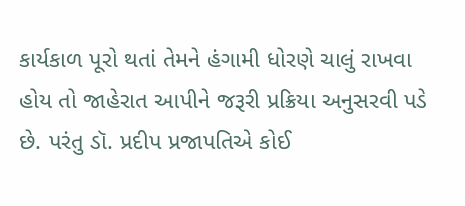કાર્યકાળ પૂરો થતાં તેમને હંગામી ધોરણે ચાલું રાખવા હોય તો જાહેરાત આપીને જરૂરી પ્રક્રિયા અનુસરવી પડે છે. પરંતુ ડૉ. પ્રદીપ પ્રજાપતિએ કોઈ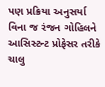પણ પ્રક્રિયા અનુસર્યા વિના જ રંજન ગોહિલને આસિસ્ટન્ટ પ્રોફેસર તરીકે ચાલુ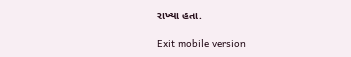રાખ્યા હતા.

Exit mobile version